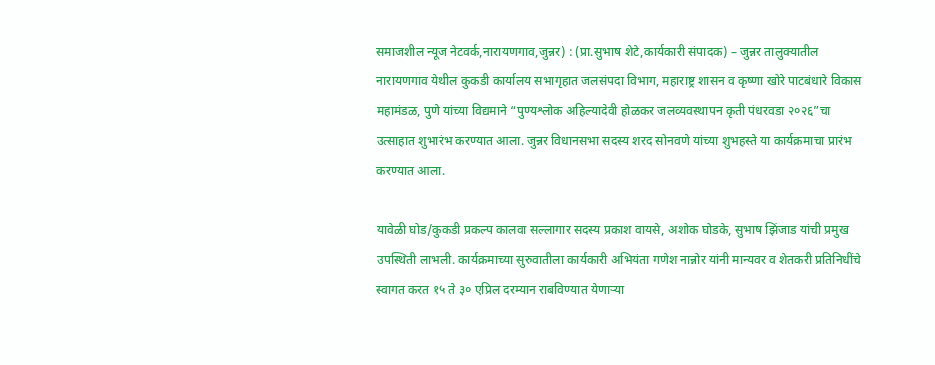समाजशील न्यूज नेटवर्क,नारायणगाव,जुन्नर) : (प्रा.सुभाष शेटे,कार्यकारी संपादक) – जुन्नर तालुक्यातील नारायणगाव येथील कुकडी कार्यालय सभागृहात जलसंपदा विभाग, महाराष्ट्र शासन व कृष्णा खोरे पाटबंधारे विकास महामंडळ, पुणे यांच्या विद्यमाने “पुण्यश्लोक अहिल्यादेवी होळकर जलव्यवस्थापन कृती पंधरवडा २०२६”चा उत्साहात शुभारंभ करण्यात आला. जुन्नर विधानसभा सदस्य शरद सोनवणे यांच्या शुभहस्ते या कार्यक्रमाचा प्रारंभ करण्यात आला.

यावेळी घोड/कुकडी प्रकल्प कालवा सल्लागार सदस्य प्रकाश वायसे, अशोक घोडके, सुभाष झिंजाड यांची प्रमुख उपस्थिती लाभली. कार्यक्रमाच्या सुरुवातीला कार्यकारी अभियंता गणेश नान्नोर यांनी मान्यवर व शेतकरी प्रतिनिधींचे स्वागत करत १५ ते ३० एप्रिल दरम्यान राबविण्यात येणाऱ्या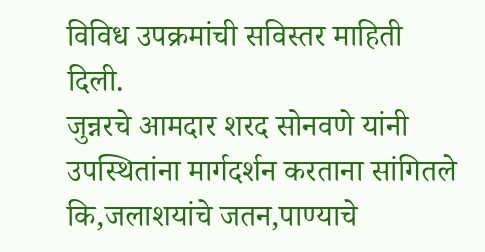विविध उपक्रमांची सविस्तर माहिती दिली.
जुन्नरचे आमदार शरद सोनवणे यांनी उपस्थितांना मार्गदर्शन करताना सांगितले कि,जलाशयांचे जतन,पाण्याचे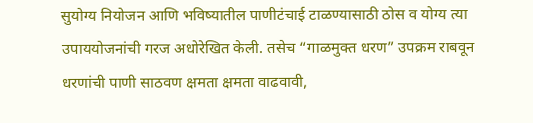सुयोग्य नियोजन आणि भविष्यातील पाणीटंचाई टाळण्यासाठी ठोस व योग्य त्या उपाययोजनांची गरज अधोरेखित केली. तसेच “गाळमुक्त धरण” उपक्रम राबवून धरणांची पाणी साठवण क्षमता क्षमता वाढवावी,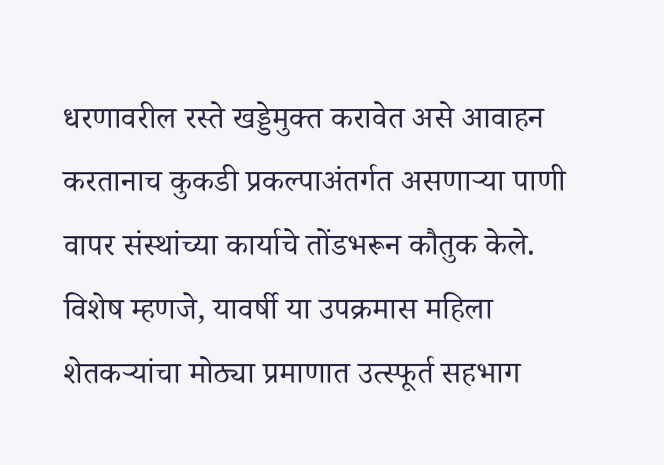धरणावरील रस्ते खड्डेमुक्त करावेत असे आवाहन करतानाच कुकडी प्रकल्पाअंतर्गत असणाऱ्या पाणी वापर संस्थांच्या कार्याचे तोंडभरून कौतुक केले.
विशेष म्हणजे, यावर्षी या उपक्रमास महिला शेतकऱ्यांचा मोठ्या प्रमाणात उत्स्फूर्त सहभाग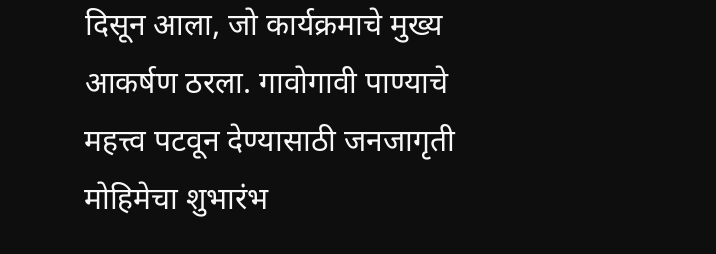दिसून आला, जो कार्यक्रमाचे मुख्य आकर्षण ठरला. गावोगावी पाण्याचे महत्त्व पटवून देण्यासाठी जनजागृती मोहिमेचा शुभारंभ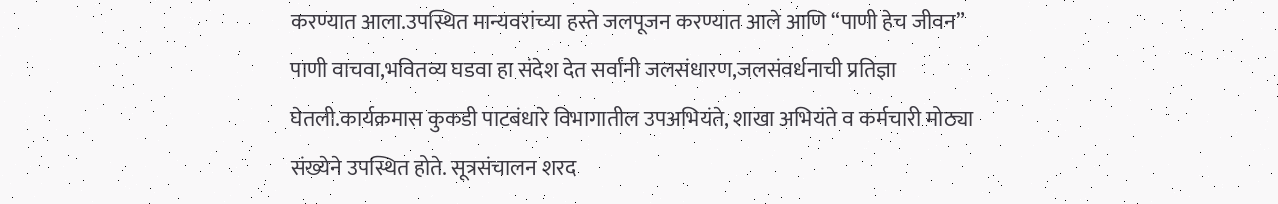करण्यात आला.उपस्थित मान्यवरांच्या हस्ते जलपूजन करण्यात आले आणि “पाणी हेच जीवन” पाणी वाचवा,भवितव्य घडवा हा संदेश देत सर्वांनी जलसंधारण,जलसंवर्धनाची प्रतिज्ञा घेतली.कार्यक्रमास कुकडी पाटबंधारे विभागातील उपअभियंते, शाखा अभियंते व कर्मचारी मोठ्या संख्येने उपस्थित होते. सूत्रसंचालन शरद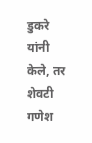डुकरे यांनी केले, तर शेवटी गणेश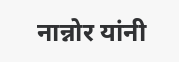नान्नोर यांनी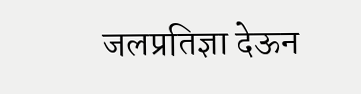जलप्रतिज्ञा देऊन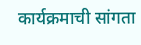कार्यक्रमाची सांगता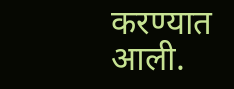करण्यात आली.